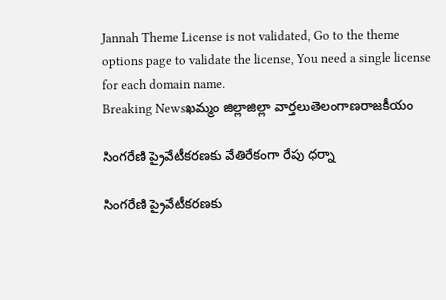Jannah Theme License is not validated, Go to the theme options page to validate the license, You need a single license for each domain name.
Breaking Newsఖమ్మం జిల్లాజిల్లా వార్తలుతెలంగాణరాజకీయం

సింగరేణి ప్రైవేటీకరణకు వేతిరేకంగా రేపు ధర్నా

సింగరేణి ప్రైవేటీకరణకు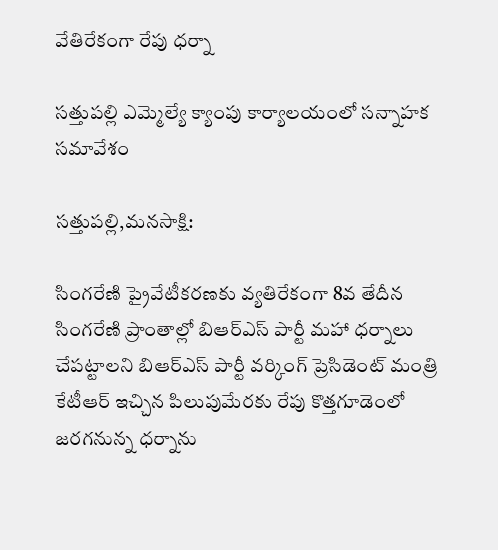వేతిరేకంగా రేపు ధర్నా

సత్తుపల్లి ఎమ్మెల్యే క్యాంపు కార్యాలయంలో సన్నాహక సమావేశం

సత్తుపల్లి,మనసాక్షి:

సింగరేణి ప్రైవేటీకరణకు వ్యతిరేకంగా 8వ తేదీన సింగరేణి ప్రాంతాల్లో బిఆర్ఎస్ పార్టీ మహా ధర్నాలు చేపట్టాలని బిఆర్ఎస్ పార్టీ వర్కింగ్ ప్రెసిడెంట్ మంత్రి కేటీఆర్ ఇచ్చిన పిలుపుమేరకు రేపు కొత్తగూడెంలో జరగనున్న ధర్నాను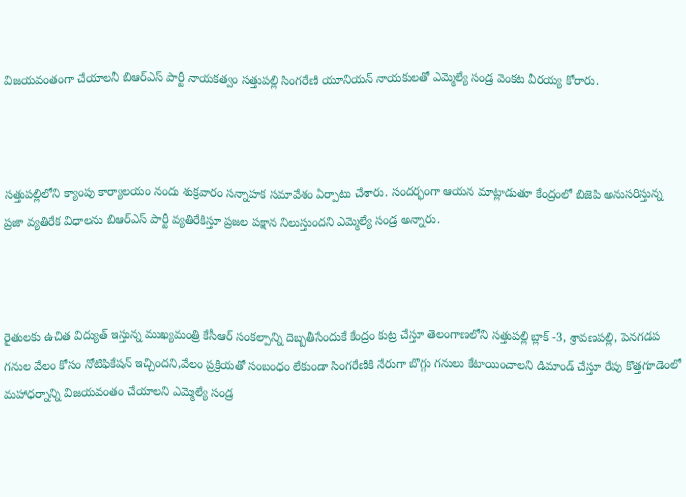విజయవంతంగా చేయాలనీ బిఆర్ఎస్ పార్టీ నాయకత్వం సత్తుపల్లి సింగరేణి యూనియన్ నాయకులతో ఎమ్మెల్యే సండ్ర వెంకట వీరయ్య కోరారు.



సత్తుపల్లిలోని క్యాంపు కార్యాలయం నందు శుక్రవారం సన్నాహక సమావేశం ఏర్పాటు చేశారు. సందర్భంగా ఆయన మాట్లాడుతూ కేంద్రంలో బిజెపి అనుసరిస్తున్న ప్రజా వ్యతిరేక విధాలను బిఆర్ఎస్ పార్టీ వ్యతిరేకిస్తూ ప్రజల పక్షాన నిలుస్తుందని ఎమ్మెల్యే సండ్ర అన్నారు.



రైతులకు ఉచిత విద్యుత్ ఇస్తున్న ముఖ్యమంత్రి కేసీఆర్ సంకల్పాన్ని దెబ్బతీసేందుకే కేంద్రం కుట్ర చేస్తూ తెలంగాణలోని సత్తుపల్లి బ్లాక్ -3, శ్రావణపల్లి, పెనగడప గనుల వేలం కోసం నోటిఫికేషన్ ఇచ్చిందని,వేలం ప్రక్రియతో సంబంధం లేకుండా సింగరేణికి నేరుగా బొగ్గు గనులు కేటాయించాలని డిమాండ్ చేస్తూ రేపు కొత్తగూడెంలో మహాధర్నాన్ని విజయవంతం చేయాలని ఎమ్మెల్యే సండ్ర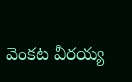వెంకట వీరయ్య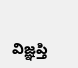విజ్ఞప్తి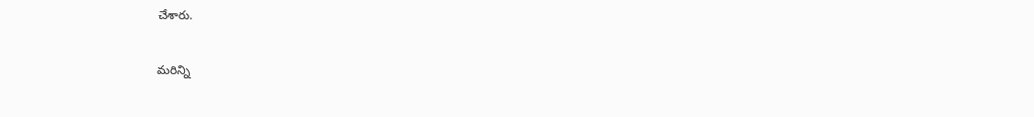చేశారు.

మరిన్ని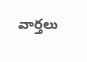వార్తలు